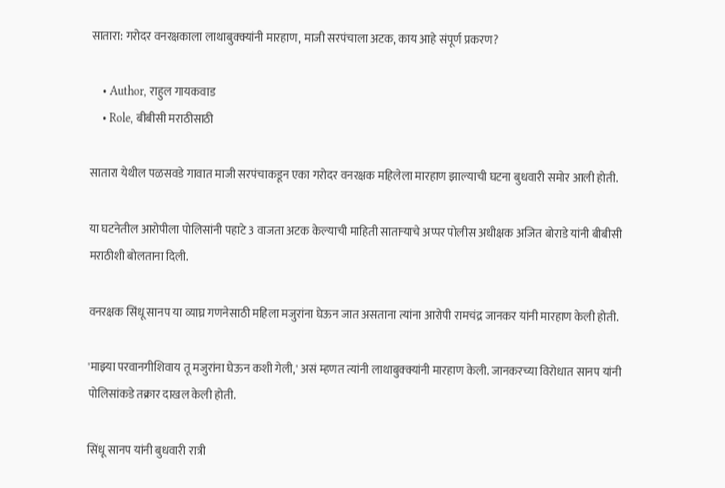सातारा: गरोदर वनरक्षकाला लाथाबुक्क्यांनी मारहाण, माजी सरपंचाला अटक, काय आहे संपूर्ण प्रकरण?

    • Author, राहुल गायकवाड
    • Role, बीबीसी मराठीसाठी

सातारा येथील पळसवडे गावात माजी सरपंचाकडून एका गरोदर वनरक्षक महिलेला मारहाण झाल्याची घटना बुधवारी समोर आली होती.

या घटनेतील आरोपीला पोलिसांनी पहाटे 3 वाजता अटक केल्याची माहिती साताऱ्याचे अप्पर पोलीस अधीक्षक अजित बोराडे यांनी बीबीसी मराठीशी बोलताना दिली.

वनरक्षक सिंधू सानप या व्याघ्र गणनेसाठी महिला मजुरांना घेऊन जात असताना त्यांना आरोपी रामचंद्र जानकर यांनी मारहाण केली होती.

'माझ्या परवानगीशिवाय तू मजुरांना घेऊन कशी गेली,' असं म्हणत त्यांनी लाथाबुक्क्यांनी मारहाण केली. जानकरच्या विरोधात सानप यांनी पोलिसांकडे तक्रार दाखल केली होती.

सिंधू सानप यांनी बुधवारी रात्री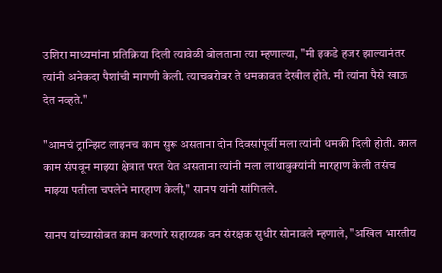उशिरा माध्यमांना प्रतिक्रिया दिली त्यावेळी बोलताना त्या म्हणाल्या, "मी इकडे हजर झाल्यानंतर त्यांनी अनेकदा पैशांची मागणी केली. त्याचबरोबर ते धमकावत देखील होते. मी त्यांना पैसे खाऊ देत नव्हते."

"आमचं ट्रान्झिट लाइनच काम सुरू असताना दोन दिवसांपूर्वी मला त्यांनी धमकी दिली होती. काल काम संपवून माझ्या क्षेत्रात परत येत असताना त्यांनी मला लाथाबुक्यांनी मारहाण केली तसंच माझ्या पतीला चपलेने मारहाण केली," सानप यांनी सांगितले.

सानप यांच्यासोबत काम करणारे सहाय्यक वन संरक्षक सुधीर सोनावले म्हणाले, "अखिल भारतीय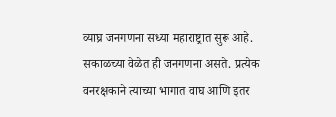व्याघ्र जनगणना सध्या महाराष्ट्रात सुरू आहे. सकाळच्या वेळेत ही जनगणना असते. प्रत्येक वनरक्षकाने त्याच्या भागात वाघ आणि इतर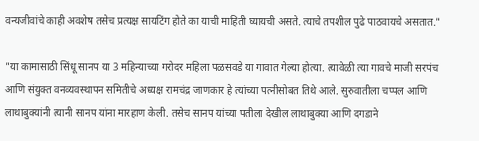वन्यजीवांचे काही अवशेष तसेच प्रत्यक्ष सायटिंग होते का याची माहिती घ्यायची असते. त्याचे तपशील पुढे पाठवायचे असतात."

"या कामासाठी सिंधू सानप या 3 महिन्याच्या गरोदर महिला पळसवडे या गावात गेल्या होत्या. त्यावेळी त्या गावचे माजी सरपंच आणि संयुक्त वनव्यवस्थापन समितीचे अध्यक्ष रामचंद्र जाणकार हे त्यांच्या पत्नीसोबत तिथे आले. सुरुवातीला चप्पल आणि लाथाबुक्यांनी त्यानी सानप यांना मारहाण केली. तसेच सानप यांच्या पतीला देखील लाथाबुक्या आणि दगडाने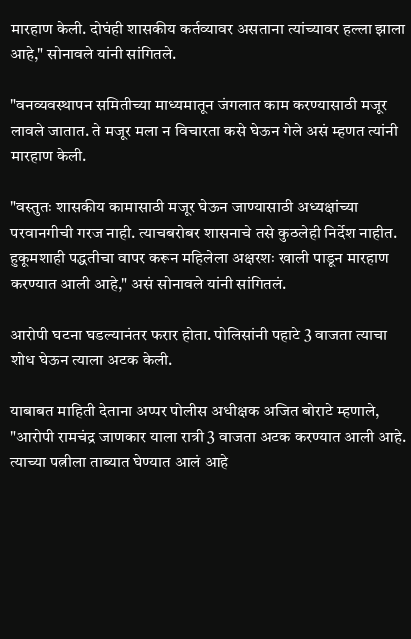मारहाण केली. दोघंही शासकीय कर्तव्यावर असताना त्यांच्यावर हल्ला झाला आहे," सोनावले यांनी सांगितले.

"वनव्यवस्थापन समितीच्या माध्यमातून जंगलात काम करण्यासाठी मजूर लावले जातात. ते मजूर मला न विचारता कसे घेऊन गेले असं म्हणत त्यांनी मारहाण केली.

"वस्तुतः शासकीय कामासाठी मजूर घेऊन जाण्यासाठी अध्यक्षांच्या परवानगीची गरज नाही. त्याचबरोबर शासनाचे तसे कुठलेही निर्देश नाहीत. हुकूमशाही पद्धतीचा वापर करून महिलेला अक्षरशः खाली पाडून मारहाण करण्यात आली आहे," असं सोनावले यांनी सांगितलं.

आरोपी घटना घडल्यानंतर फरार होता. पोलिसांनी पहाटे 3 वाजता त्याचा शोध घेऊन त्याला अटक केली.

याबाबत माहिती देताना अप्पर पोलीस अधीक्षक अजित बोराटे म्हणाले, "आरोपी रामचंद्र जाणकार याला रात्री 3 वाजता अटक करण्यात आली आहे. त्याच्या पत्नीला ताब्यात घेण्यात आलं आहे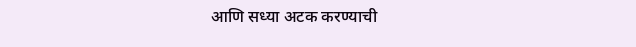आणि सध्या अटक करण्याची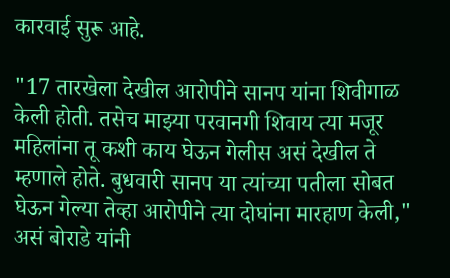कारवाई सुरू आहे.

"17 तारखेला देखील आरोपीने सानप यांना शिवीगाळ केली होती. तसेच माझ्या परवानगी शिवाय त्या मजूर महिलांना तू कशी काय घेऊन गेलीस असं देखील ते म्हणाले होते. बुधवारी सानप या त्यांच्या पतीला सोबत घेऊन गेल्या तेव्हा आरोपीने त्या दोघांना मारहाण केली," असं बोराडे यांनी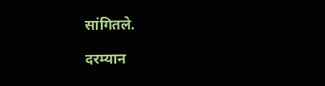सांगितले.

दरम्यान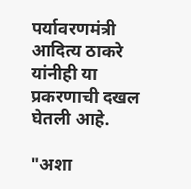पर्यावरणमंत्री आदित्य ठाकरे यांनीही या प्रकरणाची दखल घेतली आहे.

"अशा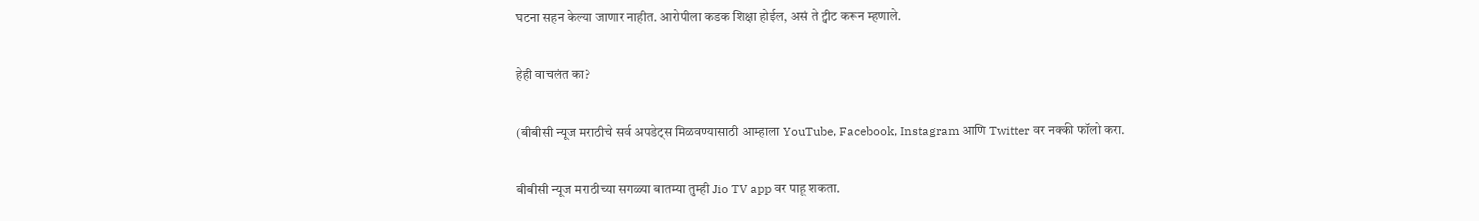घटना सहन केल्या जाणार नाहीत. आरोपीला कडक शिक्षा होईल, असं ते ट्वीट करून म्हणाले.

हेही वाचलंत का?

(बीबीसी न्यूज मराठीचे सर्व अपडेट्स मिळवण्यासाठी आम्हाला YouTube, Facebook, Instagram आणि Twitter वर नक्की फॉलो करा.

बीबीसी न्यूज मराठीच्या सगळ्या बातम्या तुम्ही Jio TV app वर पाहू शकता.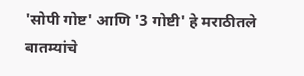'सोपी गोष्ट' आणि '3 गोष्टी' हे मराठीतले बातम्यांचे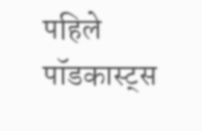पहिले पॉडकास्ट्स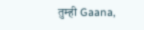तुम्ही Gaana,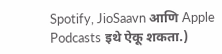Spotify, JioSaavn आणि Apple Podcasts इथे ऐकू शकता.)